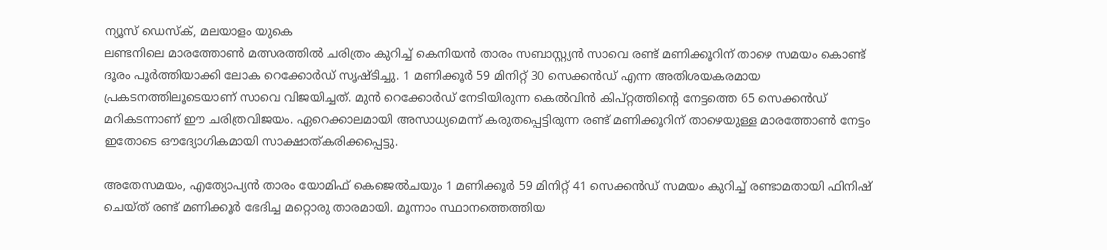ന്യൂസ് ഡെസ്ക്, മലയാളം യുകെ
ലണ്ടനിലെ മാരത്തോൺ മത്സരത്തിൽ ചരിത്രം കുറിച്ച് കെനിയൻ താരം സബാസ്റ്റ്യൻ സാവെ രണ്ട് മണിക്കൂറിന് താഴെ സമയം കൊണ്ട് ദൂരം പൂർത്തിയാക്കി ലോക റെക്കോർഡ് സൃഷ്ടിച്ചു. 1 മണിക്കൂർ 59 മിനിറ്റ് 30 സെക്കൻഡ് എന്ന അതിശയകരമായ പ്രകടനത്തിലൂടെയാണ് സാവെ വിജയിച്ചത്. മുൻ റെക്കോർഡ് നേടിയിരുന്ന കെൽവിൻ കിപ്റ്റത്തിന്റെ നേട്ടത്തെ 65 സെക്കൻഡ് മറികടന്നാണ് ഈ ചരിത്രവിജയം. ഏറെക്കാലമായി അസാധ്യമെന്ന് കരുതപ്പെട്ടിരുന്ന രണ്ട് മണിക്കൂറിന് താഴെയുള്ള മാരത്തോൺ നേട്ടം ഇതോടെ ഔദ്യോഗികമായി സാക്ഷാത്കരിക്കപ്പെട്ടു.

അതേസമയം, എത്യോപ്യൻ താരം യോമിഫ് കെജെൽചയും 1 മണിക്കൂർ 59 മിനിറ്റ് 41 സെക്കൻഡ് സമയം കുറിച്ച് രണ്ടാമതായി ഫിനിഷ് ചെയ്ത് രണ്ട് മണിക്കൂർ ഭേദിച്ച മറ്റൊരു താരമായി. മൂന്നാം സ്ഥാനത്തെത്തിയ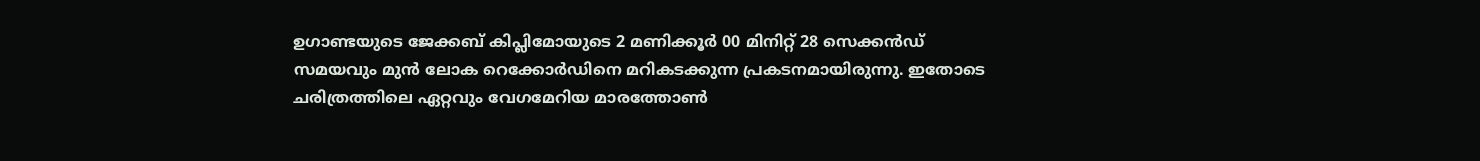ഉഗാണ്ടയുടെ ജേക്കബ് കിപ്ലിമോയുടെ 2 മണിക്കൂർ 00 മിനിറ്റ് 28 സെക്കൻഡ് സമയവും മുൻ ലോക റെക്കോർഡിനെ മറികടക്കുന്ന പ്രകടനമായിരുന്നു. ഇതോടെ ചരിത്രത്തിലെ ഏറ്റവും വേഗമേറിയ മാരത്തോൺ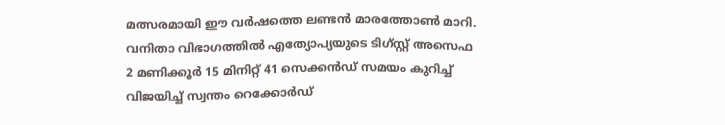മത്സരമായി ഈ വർഷത്തെ ലണ്ടൻ മാരത്തോൺ മാറി. വനിതാ വിഭാഗത്തിൽ എത്യോപ്യയുടെ ടിഗ്സ്റ്റ് അസെഫ 2 മണിക്കൂർ 15 മിനിറ്റ് 41 സെക്കൻഡ് സമയം കുറിച്ച് വിജയിച്ച് സ്വന്തം റെക്കോർഡ്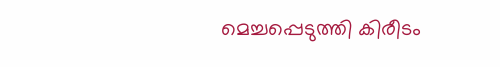മെച്ചപ്പെടുത്തി കിരീടം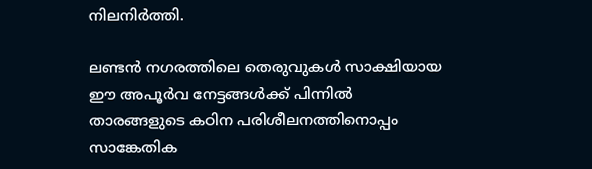നിലനിർത്തി.

ലണ്ടൻ നഗരത്തിലെ തെരുവുകൾ സാക്ഷിയായ ഈ അപൂർവ നേട്ടങ്ങൾക്ക് പിന്നിൽ താരങ്ങളുടെ കഠിന പരിശീലനത്തിനൊപ്പം സാങ്കേതിക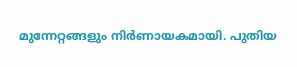മുന്നേറ്റങ്ങളും നിർണായകമായി. പുതിയ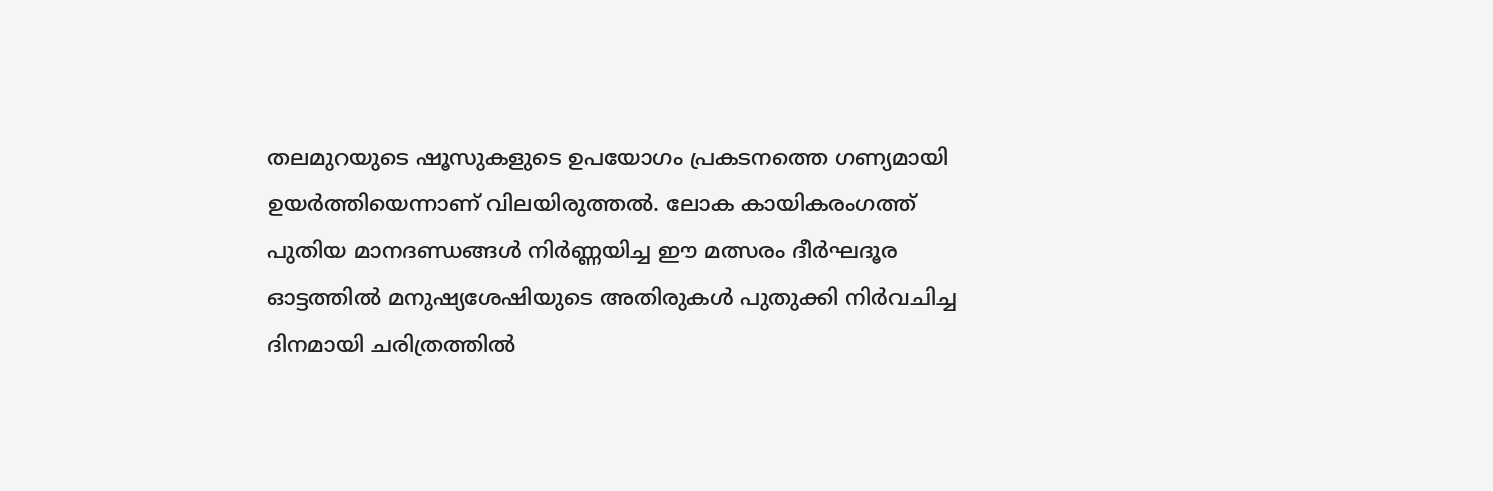തലമുറയുടെ ഷൂസുകളുടെ ഉപയോഗം പ്രകടനത്തെ ഗണ്യമായി ഉയർത്തിയെന്നാണ് വിലയിരുത്തൽ. ലോക കായികരംഗത്ത് പുതിയ മാനദണ്ഡങ്ങൾ നിർണ്ണയിച്ച ഈ മത്സരം ദീർഘദൂര ഓട്ടത്തിൽ മനുഷ്യശേഷിയുടെ അതിരുകൾ പുതുക്കി നിർവചിച്ച ദിനമായി ചരിത്രത്തിൽ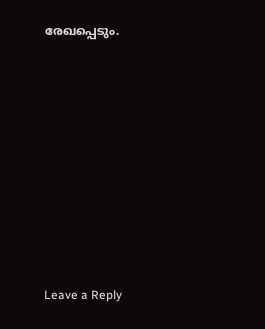രേഖപ്പെടും.











Leave a Reply